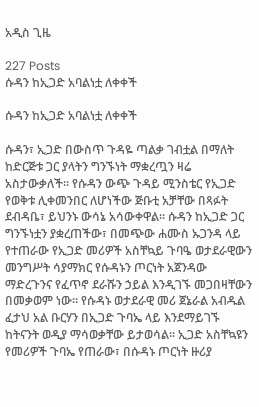አዲስ ጊዜ

227 Posts
ሱዳን ከኢጋድ አባልነቷ ለቀቀች

ሱዳን ከኢጋድ አባልነቷ ለቀቀች

ሱዳን፣ ኢጋድ በውስጥ ጉዳዬ ጣልቃ ገብቷል በማለት ከድርጅቱ ጋር ያላትን ግንኙነት ማቋረጧን ዛሬ አስታውቃለች። የሱዳን ውጭ ጉዳይ ሚንስቴር የኢጋድ የወቅቱ ሊቀመንበር ለሆነችው ጅቡቲ አቻቸው በጻፉት ደብዳቤ፣ ይህንኑ ውሳኔ አሳውቀዋል። ሱዳን ከኢጋድ ጋር ግንኙነቷን ያቋረጠችው፣ በመጭው ሐሙስ ኡጋንዳ ላይ የተጠራው የኢጋድ መሪዎች አስቸኳይ ጉባዔ ወታደራዊውን መንግሥት ሳያማክር የሱዳኑን ጦርነት አጀንዳው ማድረጉንና የፈጥኖ ደራሹን ኃይል እንዲገኙ መጋበዛቸውን በመቃወም ነው። የሱዳኑ ወታደራዊ መሪ ጀኔራል አብዱል ፈታህ አል ቡርሃን በኢጋድ ጉባኤ ላይ እንደማይገኙ ከትናንት ወዲያ ማሳወቃቸው ይታወሳል። ኢጋድ አስቸኳዩን የመሪዎች ጉባኤ የጠራው፣ በሱዳኑ ጦርነት ዙሪያ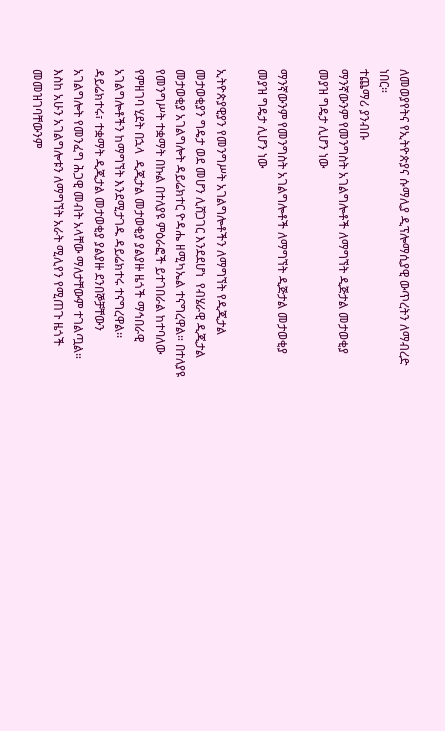ለመወያየትና የኢትዮጵያና ሱማሊያ ዲፕሎማሲያዊ ውጥረትን ለማብረድ ነበር።
ተጨማሪ ያንብቡ
ማንኛውንም የመንግስት አገልግሎቶች ለማግኘት ዲጅታል መታወቂያ መያዝ ግዴታ ሊሆን ነው

ማንኛውንም የመንግስት አገልግሎቶች ለማግኘት ዲጅታል መታወቂያ መያዝ ግዴታ ሊሆን ነው

ኢትዮጵያዊያን የመንግሥት አገልግሎቶችን ለማግኘት የዲጂታል መታወቂያን ግዴታ ወደ መሆን ሊሸጋገር እንደደሆነ  የብሄራዊ ዲጂታል መታወቂያ አገልግሎት ዳይሬክተር ዮዳሔ ዘሚካኤል ተናግረዋል። በተለያዩ የመንግሥት ተቋማት በኩል በተለያዩ ምዕራፎች ይተገበራል ከተባለው የምዘገባ ሂደት በኋላ  ዲጂታል መታወቂያ ያልያዙ ዜጎች ማኅበራዊ አገልግሎቶችን ከማግኘት እንደሚታገዱ ዳይሬክተሩ ተናግረዋል፡፡  ዳይሬክተሩ፣ ተቋማት ዲጂታል መታወቂያ ያልያዙ ደንበኞቻቸውን አገልግሎት የመንፈግ ሕጋዊ መብት አላቸው ማለታቸውም ተገልጧል። እስከ አሁን አገልግሎቱን ለማግኘት አራት ሚሊየን የሚጠጉ ዜጎች መመዝገባቸውንም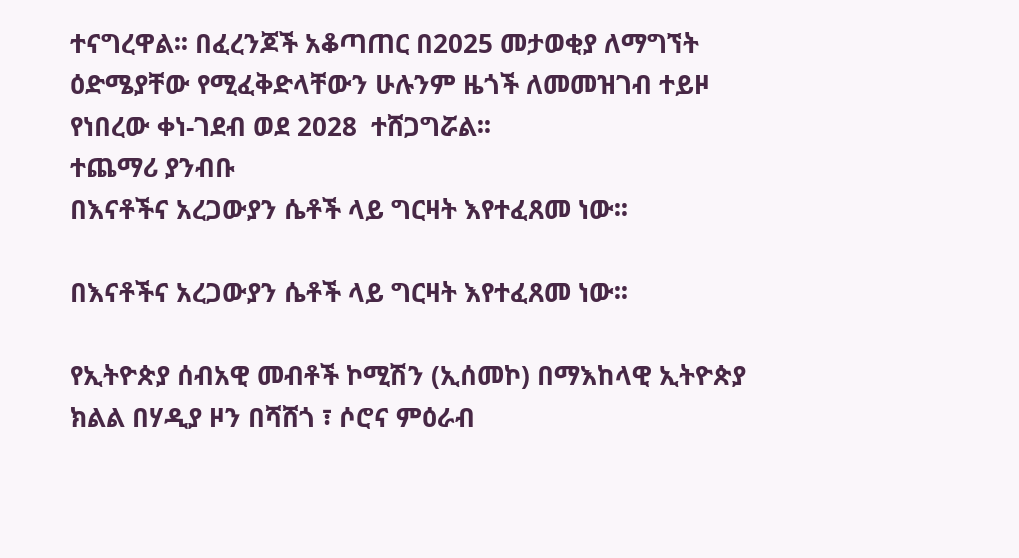ተናግረዋል፡፡ በፈረንጆች አቆጣጠር በ2025 መታወቂያ ለማግኘት ዕድሜያቸው የሚፈቅድላቸውን ሁሉንም ዜጎች ለመመዝገብ ተይዞ የነበረው ቀነ-ገደብ ወደ 2028  ተሸጋግሯል፡፡
ተጨማሪ ያንብቡ
በእናቶችና አረጋውያን ሴቶች ላይ ግርዛት እየተፈጸመ ነው፡፡

በእናቶችና አረጋውያን ሴቶች ላይ ግርዛት እየተፈጸመ ነው፡፡

የኢትዮጵያ ሰብአዊ መብቶች ኮሚሽን (ኢሰመኮ) በማእከላዊ ኢትዮጵያ ክልል በሃዲያ ዞን በሻሸጎ ፣ ሶሮና ምዕራብ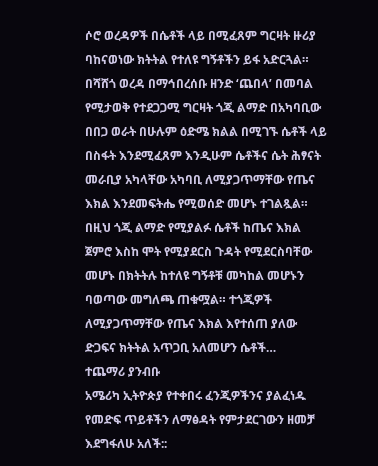ሶሮ ወረዳዎች በሴቶች ላይ በሚፈጸም ግርዛት ዙሪያ ባከናወነው ክትትል የተለዩ ግኝቶችን ይፋ አድርጓል። በሻሸጎ ወረዳ በማኅበረሰቡ ዘንድ ‘ጨበላ’ በመባል የሚታወቅ የተደጋጋሚ ግርዛት ጎጂ ልማድ በአካባቢው በበጋ ወራት በሁሉም ዕድሜ ክልል በሚገኙ ሴቶች ላይ በስፋት እንደሚፈጸም እንዲሁም ሴቶችና ሴት ሕፃናት መራቢያ አካላቸው አካባቢ ለሚያጋጥማቸው የጤና እክል እንደመፍትሔ የሚወሰድ መሆኑ ተገልጿል። በዚህ ጎጂ ልማድ የሚያልፉ ሴቶች ከጤና እክል ጀምሮ እስከ ሞት የሚያደርስ ጉዳት የሚደርስባቸው መሆኑ በክትትሉ ከተለዩ ግኝቶቹ መካከል መሆኑን ባወጣው መግለጫ ጠቁሟል። ተጎጂዎች ለሚያጋጥማቸው የጤና እክል እየተሰጠ ያለው ድጋፍና ክትትል አጥጋቢ አለመሆን ሴቶች…
ተጨማሪ ያንብቡ
አሜሪካ ኢትዮጵያ የተቀበሩ ፈንጂዎችንና ያልፈነዱ የመድፍ ጥይቶችን ለማፅዳት የምታደርገውን ዘመቻ እደግፋለሁ አለች::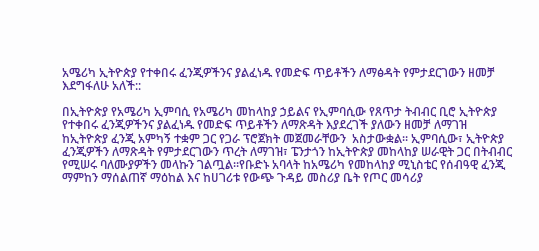አሜሪካ ኢትዮጵያ የተቀበሩ ፈንጂዎችንና ያልፈነዱ የመድፍ ጥይቶችን ለማፅዳት የምታደርገውን ዘመቻ እደግፋለሁ አለች::

በኢትዮጵያ የአሜሪካ ኢምባሲ የአሜሪካ መከላከያ ኃይልና የኢምባሲው የጸጥታ ትብብር ቢሮ ኢትዮጵያ የተቀበሩ ፈንጂዎችንና ያልፈነዱ የመድፍ ጥይቶችን ለማጽዳት እያደረገች ያለውን ዘመቻ ለማገዝ ከኢትዮጵያ ፈንጂ አምካኝ ተቋም ጋር የጋራ ፕሮጀክት መጀመራቸውን  አስታውቋል። ኢምባሲው፣ ኢትዮጵያ ፈንጂዎችን ለማጽዳት የምታደርገውን ጥረት ለማገዝ፣ ፔንታጎን ከኢትዮጵያ መከላከያ ሠራዊት ጋር በትብብር የሚሠሩ ባለሙያዎችን መላኩን ገልጧል።የቡድኑ አባላት ከአሜሪካ የመከላከያ ሚኒስቴር የሰብዓዊ ፈንጂ ማምከን ማሰልጠኛ ማዕከል እና ከሀገሪቱ የውጭ ጉዳይ መስሪያ ቤት የጦር መሳሪያ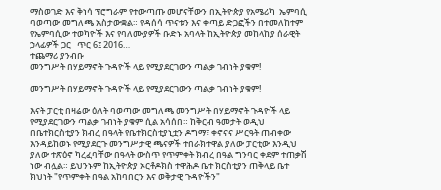ማስወገድ እና ቅነሳ ፕሮግራም የተውጣጡ መሆናቸውን በኢትዮጵያ የአሜሪካ  ኤምባሲ ባወጣው መግለጫ አስታውቋል። የዳሰሳ ጥናቱን እና ቀጣይ ድጋፎችን በተመለከተም  የኤምባሲው ተወካዮች እና የባለሙያዎች ቡድኑ አባላት ከኢትዮጵያ መከላከያ ሰራዊት ኃላፊዎች ጋር   ጥር 6፤ 2016…
ተጨማሪ ያንብቡ
መንግሥት በሃይማኖት ጉዳዮች ላይ የሚያደርገውን ጣልቃ ገብነት ያቁም!

መንግሥት በሃይማኖት ጉዳዮች ላይ የሚያደርገውን ጣልቃ ገብነት ያቁም!

እናት ፓርቲ በዛሬው ዕለት ባወጣው መግለጫ መንግሥት በሃይማኖት ጉዳዮች ላይ የሚያደርገውን ጣልቃ ገብነት ያቁም ሲል አሳሰበ። ከቅርብ ዓመታት ወዲህ በቤተክርስቲያን ክብረ በዓላት የቤተክርስቲያኒቷን ዶግማ፣ ቀኖናና ሥርዓት ጠብቀው እንዳይከወኑ የሚያደርጉ መንግሥታዊ ጫናዎች ተበራክተዋል ያለው ፓርቲው እንዲህ ያለው ተጽዕኖ ካረፈባቸው በዓላት ውስጥ የጥምቀት ክብረ በዓል ግንባር ቀደም ተጠቃሽ ነው ብሏል። ይህንኑም ከኢትዮጵያ ኦርቶዶክስ ተዋሕዶ ቤተ ክርስቲያን ጠቅላይ ቤተ ክህነት "የጥምቀት በዓል አከባበርን እና ወቅታዊ ጉዳዮችን"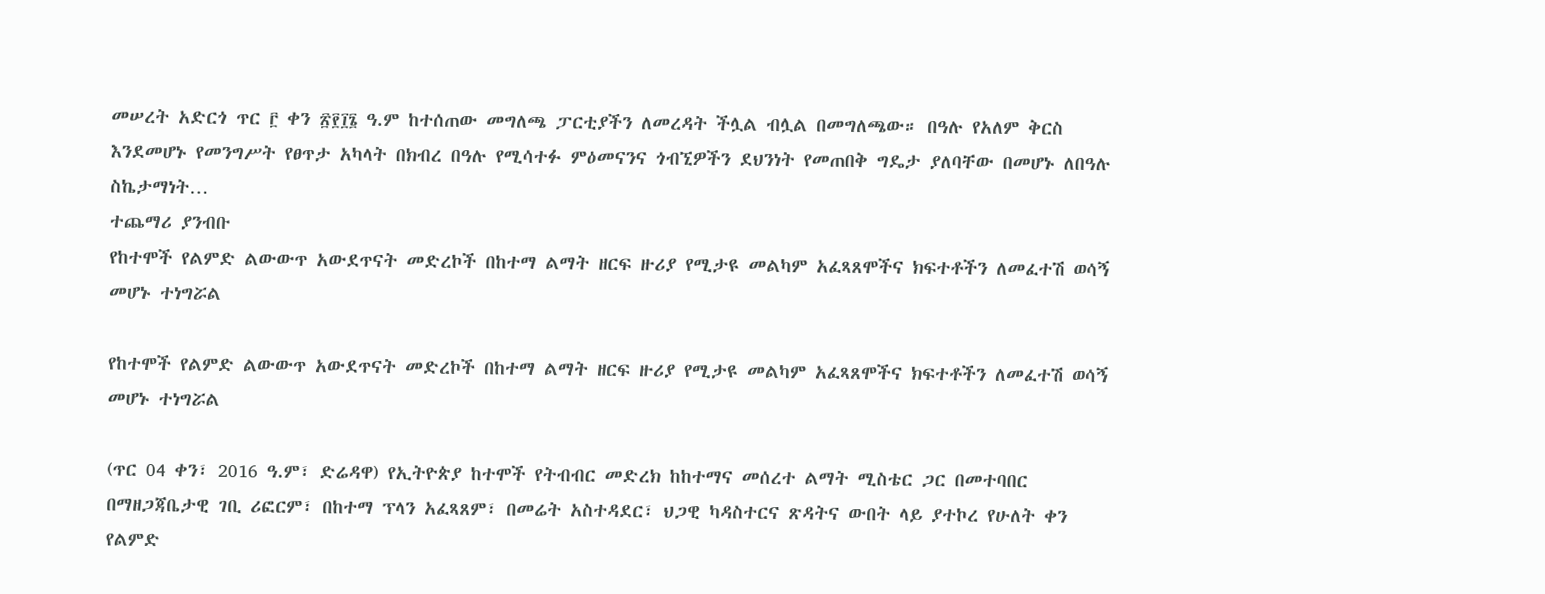መሠረት አድርጎ ጥር ፫ ቀን ፳፻፲፮ ዓ.ም ከተሰጠው መግለጫ ፓርቲያችን ለመረዳት ችሏል ብሏል በመግለጫው። በዓሉ የአለም ቅርስ እንደመሆኑ የመንግሥት የፀጥታ አካላት በክብረ በዓሉ የሚሳተፉ ምዕመናንና ጎብኚዎችን ደህንነት የመጠበቅ ግዴታ ያለባቸው በመሆኑ ለበዓሉ ስኬታማነት…
ተጨማሪ ያንብቡ
የከተሞች የልምድ ልውውጥ አውደጥናት መድረኮች በከተማ ልማት ዘርፍ ዙሪያ የሚታዩ መልካም አፈጻጸሞችና ክፍተቶችን ለመፈተሽ ወሳኝ መሆኑ ተነግሯል

የከተሞች የልምድ ልውውጥ አውደጥናት መድረኮች በከተማ ልማት ዘርፍ ዙሪያ የሚታዩ መልካም አፈጻጸሞችና ክፍተቶችን ለመፈተሽ ወሳኝ መሆኑ ተነግሯል

(ጥር 04 ቀን፣ 2016 ዓ.ም፣ ድሬዳዋ) የኢትዮጵያ ከተሞች የትብብር መድረክ ከከተማና መሰረተ ልማት ሚስቴር ጋር በመተባበር በማዘጋጃቤታዊ ገቢ ሪፎርም፣ በከተማ ፕላን አፈጻጸም፣ በመሬት አስተዳደር፣ ህጋዊ ካዳስተርና ጽዳትና ውበት ላይ ያተኮረ የሁለት ቀን የልምድ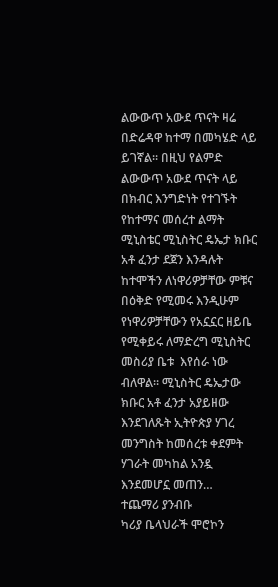ልውውጥ አውደ ጥናት ዛሬ በድሬዳዋ ከተማ በመካሄድ ላይ ይገኛል፡፡ በዚህ የልምድ ልውውጥ አውደ ጥናት ላይ በክብር እንግድነት የተገኙት የከተማና መሰረተ ልማት ሚኒስቴር ሚኒስትር ዴኤታ ክቡር አቶ ፈንታ ደጀን እንዳሉት ከተሞችን ለነዋሪዎቻቸው ምቹና በዕቅድ የሚመሩ እንዲሁም የነዋሪዎቻቸውን የአኗኗር ዘይቤ የሚቀይሩ ለማድረግ ሚኒስትር መስሪያ ቤቱ  እየሰራ ነው ብለዋል፡፡ ሚኒስትር ዴኤታው ክቡር አቶ ፈንታ አያይዘው እንደገለጹት ኢትዮጵያ ሃገረ መንግስት ከመሰረቱ ቀደምት ሃገራት መካከል አንዷ እንደመሆኗ መጠን…
ተጨማሪ ያንብቡ
ካሪያ ቤላህራች ሞሮኮን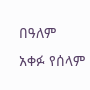በዓለም አቀፉ የሰላም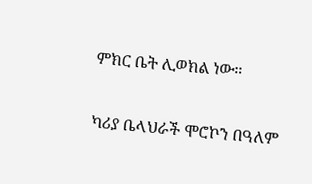ምክር ቤት ሊወክል ነው።

ካሪያ ቤላህራች ሞሮኮን በዓለም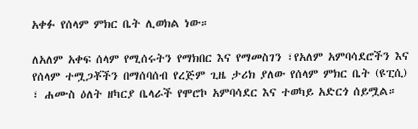አቀፉ የሰላም ምክር ቤት ሊወክል ነው።

ለአለም አቀፍ ሰላም የሚሰሩትን የማክበር እና የማመስገን ፣የአለም አምባሳደሮችን እና የሰላም ተሟጋቾችን በማሰባሰብ የረጅም ጊዜ ታሪክ ያለው የሰላም ምክር ቤት (ዩፒሲ) ፣ ሐሙስ ዕለት ዘካርያ ቤላራች የሞሮኮ አምባሳደር እና ተወካይ አድርጎ ሰይሟል።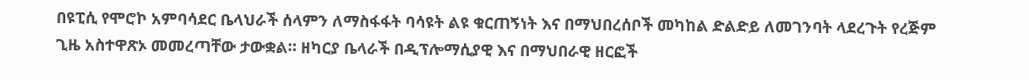በዩፒሲ የሞሮኮ አምባሳደር ቤላህራች ሰላምን ለማስፋፋት ባሳዩት ልዩ ቁርጠኝነት እና በማህበረሰቦች መካከል ድልድይ ለመገንባት ላደረጉት የረጅም ጊዜ አስተዋጽኦ መመረጣቸው ታውቋል። ዘካርያ ቤላራች በዲፕሎማሲያዊ እና በማህበራዊ ዘርፎች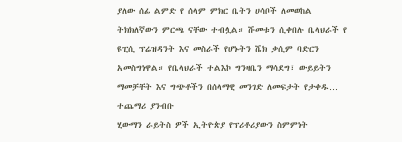ያለው ሰፊ ልምድ የ ሰላም ምክር ቤትን ሀሳቦች ለመወከል ትክክለኛውን ምርጫ ናቸው ተብሏል። ሹመቱን ሲቀበሉ ቤላህራች የ ዩፒሲ ፕሬዝዳንት እና መስራች የሆኑትን ሼክ ቃሲም ባድርን አመስግነዋል። የቤላህራች ተልእኮ ግንዛቤን ማሳደግ፣ ውይይትን ማመቻቸት እና ግጭቶችን በሰላማዊ መንገድ ለመፍታት የታቀዱ…
ተጨማሪ ያንብቡ
ሂውማን ራይትስ ዎች ኢትዮጵያ የፕሪቶሪያውን ስምምነት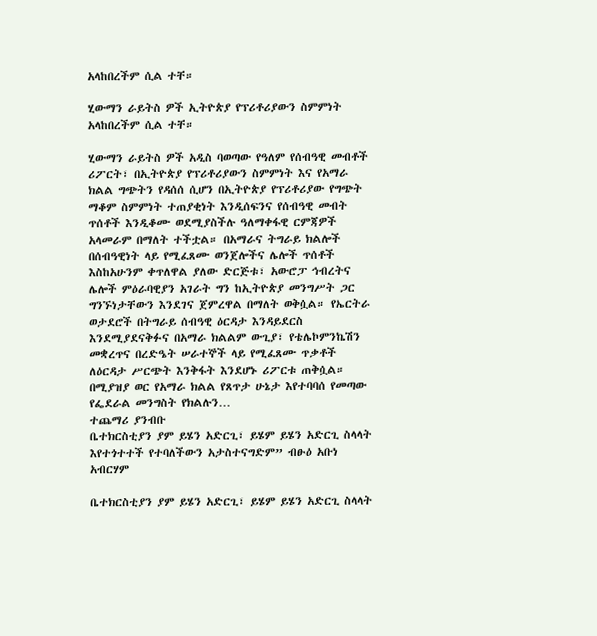አላከበረችም ሲል ተቸ።

ሂውማን ራይትስ ዎች ኢትዮጵያ የፕሪቶሪያውን ስምምነት አላከበረችም ሲል ተቸ።

ሂውማን ራይትስ ዎች አዲስ ባወጣው የዓለም የሰብዓዊ መብቶች ሪፖርት፣ በኢትዮጵያ የፕሪቶሪያውን ስምምነት እና የአማራ ክልል ግጭትን የዳሰሰ ሲሆን በኢትዮጵያ የፕሪቶሪያው የግጭት ማቆም ስምምነት ተጠያቂነት እንዲሰፍንና የሰብዓዊ መብት ጥሰቶች እንዲቆሙ ወደሚያስችሉ ዓለማቀፋዊ ርምጃዎች አላመራም በማለት ተችቷል። በአማራና ትግራይ ክልሎች በሰብዓዊነት ላይ የሚፈጸሙ ወንጀሎችና ሌሎች ጥሰቶች እስከአሁንም ቀጥለዋል ያለው ድርጅቱ፣ አውሮፓ ኅብረትና ሌሎች ምዕራባዊያን አገራት ግን ከኢትዮጵያ መንግሥት ጋር ግንኙነታቸውን እንደገና ጀምረዋል በማለት ወቅሷል። የኤርትራ ወታደሮች በትግራይ ሰብዓዊ ዕርዳታ እንዳይደርስ እንደሚያደናቅፉና በአማራ ክልልም ውጊያ፣ የቴሌኮምንኬሽን መቋረጥና በረድዔት ሠራተኞች ላይ የሚፈጸሙ ጥቃቶች ለዕርዳታ ሥርጭት እንቅፋት እንደሆኑ ሪፖርቱ ጠቅሷል። በሚያዝያ ወር የአማራ ክልል የጸጥታ ሁኔታ እየተባባሰ የመጣው  የፌደራል መንግስት የክልሉን…
ተጨማሪ ያንብቡ
ቤተክርስቲያን ያም ይሄን አድርጊ፣ ይሄም ይሄን አድርጊ ስላላት እየተጎተተች የተባለችውን አታስተናግድም” ብፁዕ አቡነ አብርሃም

ቤተክርስቲያን ያም ይሄን አድርጊ፣ ይሄም ይሄን አድርጊ ስላላት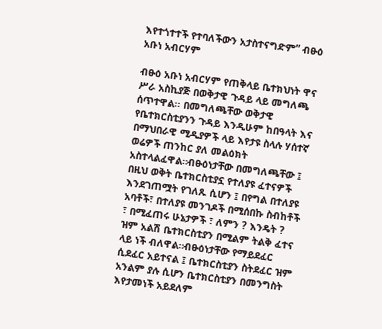እየተጎተተች የተባለችውን አታስተናግድም” ብፁዕ አቡነ አብርሃም

ብፁዕ አቡነ አብርሃም የጠቅላይ ቤተክህነት ዋና ሥራ አስኪያጅ በወቅታዊ ጉዳይ ላይ መግለጫ ሰጥተዋል፡፡ በመግለጫቸው ወቅታዊ የቤተክርስቲያንን ጉዳይ እንዲሁም ከበዓላት እና በማህበራዊ ሚዲያዎች ላይ እየታዩ ስላሉ ሃሰተኛ ወሬዎች ጠንከር ያለ መልዕክት አስተላልፈዋል።ብፁዕነታቸው በመግለጫቸው ፤ በዚህ ወቅት ቤተክርስቲያኗ የተለያዩ ፈተናዎች እንደገጠሟት የገለጹ ሲሆን ፤ በየግል በተለያዩ አባቶች፣ በተለያዩ መንገዶች በሚሰበኩ ስብከቶች ፣ በሚፈጠሩ ሁኔታዎች ፣ ለምን ? እንዴት ? ዝም አልሽ ቤተክርስቲያን በሚልም ትልቅ ፈተና ላይ ነች ብለዋል።ብፁዕነታቸው የማይደፈር ሲደፈር አይተናል ፤ ቤተክርስቲያን ስትደፈር ዝም አንልም ያሉ ሲሆን ቤተክርስቲያን በመንግስት እየታመነች አይደለም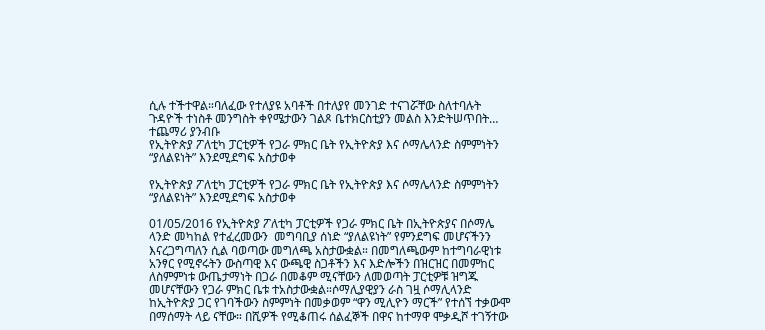ሲሉ ተችተዋል።ባለፈው የተለያዩ አባቶች በተለያየ መንገድ ተናገሯቸው ስለተባሉት ጉዳዮች ተነስቶ መንግስት ቀየሜታውን ገልጾ ቤተክርስቲያን መልስ እንድትሠጥበት…
ተጨማሪ ያንብቡ
የኢትዮጵያ ፖለቲካ ፓርቲዎች የጋራ ምክር ቤት የኢትዮጵያ እና ሶማሌላንድ ስምምነትን “ያለልዩነት” እንደሚደግፍ አስታወቀ

የኢትዮጵያ ፖለቲካ ፓርቲዎች የጋራ ምክር ቤት የኢትዮጵያ እና ሶማሌላንድ ስምምነትን “ያለልዩነት” እንደሚደግፍ አስታወቀ

01/05/2016 የኢትዮጵያ ፖለቲካ ፓርቲዎች የጋራ ምክር ቤት በኢትዮጵያና በሶማሌ ላንድ መካከል የተፈረመውን  መግባቢያ ሰነድ “ያለልዩነት” የምንደግፍ መሆናችንን እናረጋግጣለን ሲል ባወጣው መግለጫ አስታውቋል። በመግለጫውም ከተግባራዊነቱ አንፃር የሚኖሩትን ውስጣዊ እና ውጫዊ ስጋቶችን እና እድሎችን በዝርዝር በመምከር ለስምምነቱ ውጤታማነት በጋራ በመቆም ሚናቸውን ለመወጣት ፓርቲዎቹ ዝግጁ መሆናቸውን የጋራ ምክር ቤቱ ተአስታውቋል።ሶማሊያዊያን ራስ ገዟ ሶማሊላንድ ከኢትዮጵያ ጋር የገባችውን ስምምነት በመቃወም “ዋን ሚሊዮን ማርች” የተሰኘ ተቃውሞ በማሰማት ላይ ናቸው። በሺዎች የሚቆጠሩ ሰልፈኞች በዋና ከተማዋ ሞቃዲሾ ተገኝተው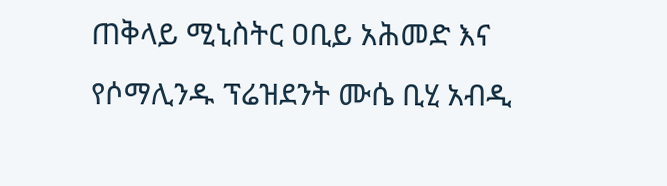ጠቅላይ ሚኒስትር ዐቢይ አሕመድ እና የሶማሊንዱ ፕሬዝደንት ሙሴ ቢሂ አብዲ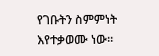የገቡትን ስምምነት እየተቃወሙ ነው።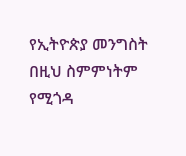የኢትዮጵያ መንግስት በዚህ ስምምነትም የሚጎዳ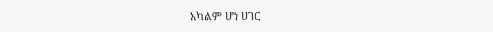አካልም ሆነ ሀገር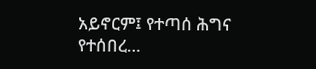አይኖርም፤ የተጣሰ ሕግና የተሰበረ…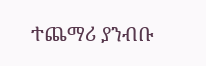ተጨማሪ ያንብቡ